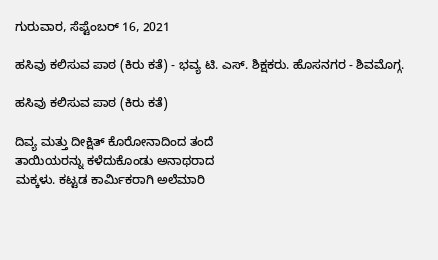ಗುರುವಾರ, ಸೆಪ್ಟೆಂಬರ್ 16, 2021

ಹಸಿವು ಕಲಿಸುವ ಪಾಠ (ಕಿರು ಕತೆ) - ಭವ್ಯ ಟಿ. ಎಸ್. ಶಿಕ್ಷಕರು. ಹೊಸನಗರ - ಶಿವಮೊಗ್ಗ.

ಹಸಿವು ಕಲಿಸುವ ಪಾಠ (ಕಿರು ಕತೆ)

ದಿವ್ಯ ಮತ್ತು ದೀಕ್ಷಿತ್ ಕೊರೋನಾದಿಂದ ತಂದೆ
ತಾಯಿಯರನ್ನು ಕಳೆದುಕೊಂಡು ಅನಾಥರಾದ
ಮಕ್ಕಳು. ಕಟ್ಟಡ ಕಾರ್ಮಿಕರಾಗಿ ಅಲೆಮಾರಿ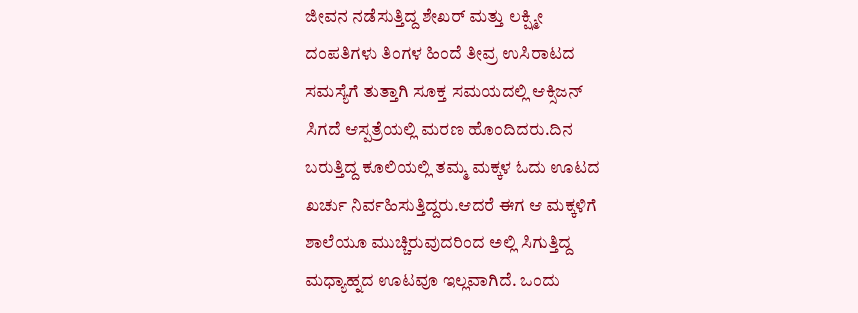ಜೀವನ ನಡೆಸುತ್ತಿದ್ದ ಶೇಖರ್ ಮತ್ತು ಲಕ್ಷ್ಮೀ
ದಂಪತಿಗಳು ತಿಂಗಳ ಹಿಂದೆ ತೀವ್ರ ಉಸಿರಾಟದ
ಸಮಸ್ಯೆಗೆ ತುತ್ತಾಗಿ ಸೂಕ್ತ ಸಮಯದಲ್ಲಿ ಆಕ್ಸಿಜನ್
ಸಿಗದೆ ಆಸ್ಪತ್ರೆಯಲ್ಲಿ ಮರಣ ಹೊಂದಿದರು.ದಿನ
ಬರುತ್ತಿದ್ದ ಕೂಲಿಯಲ್ಲಿ ತಮ್ಮ ಮಕ್ಕಳ ಓದು ಊಟದ
ಖರ್ಚು ನಿರ್ವಹಿಸುತ್ತಿದ್ದರು.ಆದರೆ ಈಗ ಆ ಮಕ್ಕಳಿಗೆ
ಶಾಲೆಯೂ ಮುಚ್ಚಿರುವುದರಿಂದ ಅಲ್ಲಿ ಸಿಗುತ್ತಿದ್ದ
ಮಧ್ಯಾಹ್ನದ ಊಟವೂ ಇಲ್ಲವಾಗಿದೆ. ಒಂದು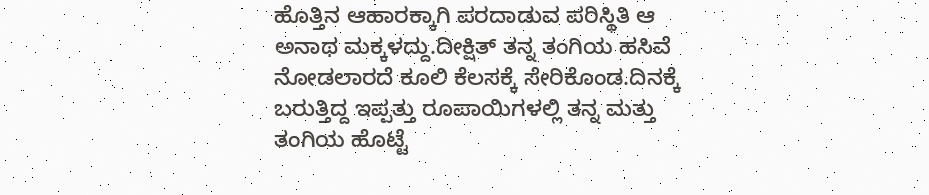ಹೊತ್ತಿನ ಆಹಾರಕ್ಕಾಗಿ ಪರದಾಡುವ ಪರಿಸ್ಥಿತಿ ಆ
ಅನಾಥ ಮಕ್ಕಳದ್ದು.ದೀಕ್ಷಿತ್ ತನ್ನ ತಂಗಿಯ ಹಸಿವೆ
ನೋಡಲಾರದೆ ಕೂಲಿ ಕೆಲಸಕ್ಕೆ ಸೇರಿಕೊಂಡ.ದಿನಕ್ಕೆ
ಬರುತ್ತಿದ್ದ ಇಪ್ಪತ್ತು ರೂಪಾಯಿಗಳಲ್ಲಿ ತನ್ನ ಮತ್ತು
ತಂಗಿಯ ಹೊಟ್ಟೆ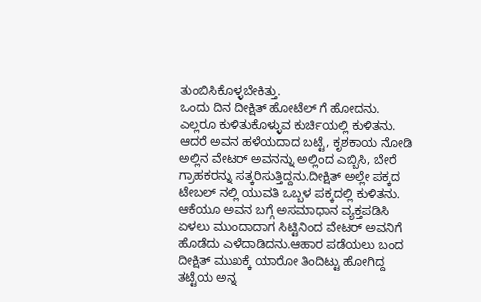ತುಂಬಿಸಿಕೊಳ್ಳಬೇಕಿತ್ತು.
ಒಂದು ದಿನ ದೀಕ್ಷಿತ್ ಹೋಟೆಲ್ ಗೆ ಹೋದನು.
ಎಲ್ಲರೂ ಕುಳಿತುಕೊಳ್ಳುವ ಕುರ್ಚಿಯಲ್ಲಿ ಕುಳಿತನು.
ಆದರೆ ಅವನ ಹಳೆಯದಾದ ಬಟ್ಟೆ, ಕೃಶಕಾಯ ನೋಡಿ
ಅಲ್ಲಿನ ವೇಟರ್ ಅವನನ್ನು ಅಲ್ಲಿಂದ ಎಬ್ಬಿಸಿ, ಬೇರೆ
ಗ್ರಾಹಕರನ್ನು ಸತ್ಕರಿಸುತ್ತಿದ್ದನು.ದೀಕ್ಷಿತ್ ಅಲ್ಲೇ ಪಕ್ಕದ
ಟೇಬಲ್ ನಲ್ಲಿ ಯುವತಿ ಒಬ್ಬಳ ಪಕ್ಕದಲ್ಲಿ ಕುಳಿತನು‌.
ಆಕೆಯೂ ಅವನ ಬಗ್ಗೆ ಅಸಮಾಧಾನ ವ್ಯಕ್ತಪಡಿಸಿ
ಏಳಲು ಮುಂದಾದಾಗ ಸಿಟ್ಟಿನಿಂದ ವೇಟರ್ ಅವನಿಗೆ
ಹೊಡೆದು ಎಳೆದಾಡಿದನು.ಆಹಾರ ಪಡೆಯಲು ಬಂದ
ದೀಕ್ಷಿತ್ ಮುಖಕ್ಕೆ ಯಾರೋ ತಿಂದಿಟ್ಟು ಹೋಗಿದ್ದ
ತಟ್ಟೆಯ ಅನ್ನ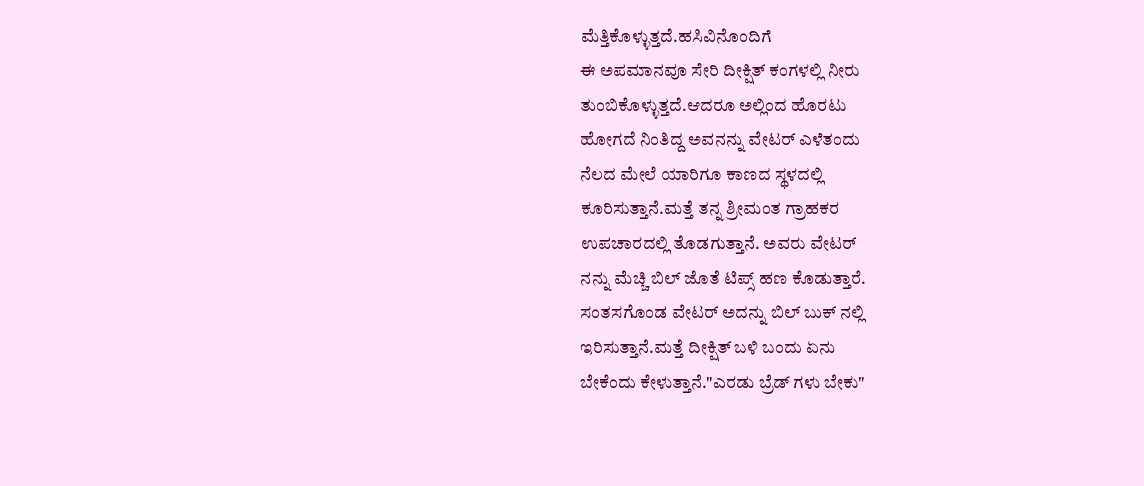ಮೆತ್ತಿಕೊಳ್ಳುತ್ತದೆ.ಹಸಿವಿನೊಂದಿಗೆ
ಈ ಅಪಮಾನವೂ ಸೇರಿ ದೀಕ್ಷಿತ್ ಕಂಗಳಲ್ಲಿ ನೀರು
ತುಂಬಿಕೊಳ್ಳುತ್ತದೆ.ಆದರೂ ಅಲ್ಲಿಂದ ಹೊರಟು
ಹೋಗದೆ ನಿಂತಿದ್ದ ಅವನನ್ನು ವೇಟರ್ ಎಳೆತಂದು
ನೆಲದ ಮೇಲೆ ಯಾರಿಗೂ ಕಾಣದ ಸ್ಥಳದಲ್ಲಿ
ಕೂರಿಸುತ್ತಾನೆ.ಮತ್ತೆ ತನ್ನ ಶ್ರೀಮಂತ ಗ್ರಾಹಕರ
ಉಪಚಾರದಲ್ಲಿ ತೊಡಗುತ್ತಾನೆ. ಅವರು ವೇಟರ್
ನನ್ನು ಮೆಚ್ಚಿ ಬಿಲ್ ಜೊತೆ ಟಿಪ್ಸ್ ಹಣ ಕೊಡುತ್ತಾರೆ.
ಸಂತಸಗೊಂಡ ವೇಟರ್ ಅದನ್ನು ಬಿಲ್ ಬುಕ್ ನಲ್ಲಿ
ಇರಿಸುತ್ತಾನೆ.ಮತ್ತೆ ದೀಕ್ಷಿತ್ ಬಳಿ ಬಂದು ಏನು
ಬೇಕೆಂದು ಕೇಳುತ್ತಾನೆ."ಎರಡು ಬ್ರೆಡ್ ಗಳು ಬೇಕು"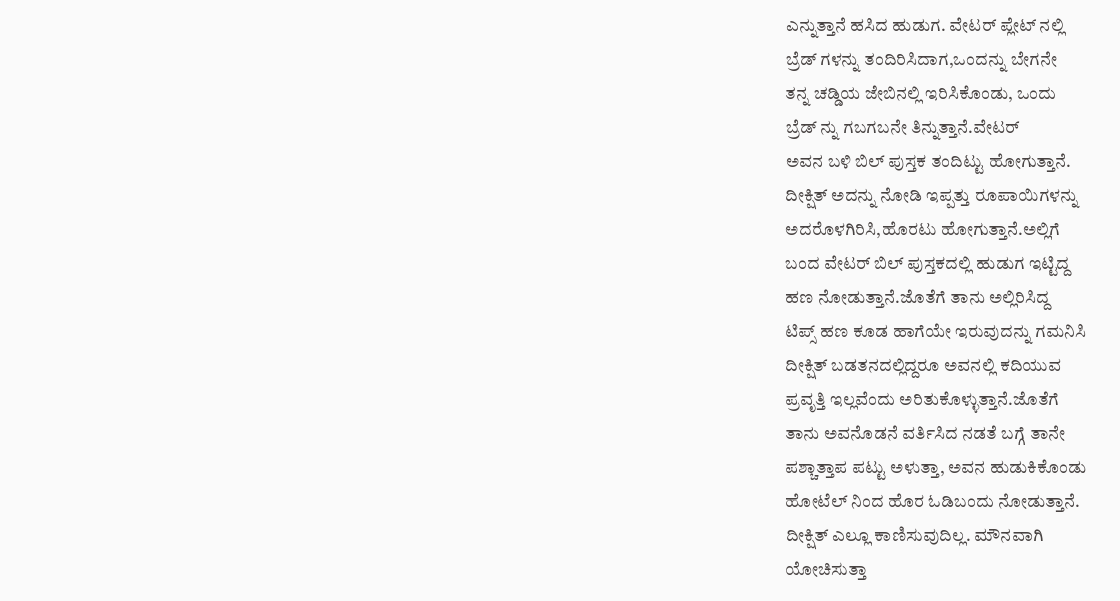ಎನ್ನುತ್ತಾನೆ ಹಸಿದ ಹುಡುಗ. ವೇಟರ್ ಪ್ಲೇಟ್ ನಲ್ಲಿ
ಬ್ರೆಡ್ ಗಳನ್ನು ತಂದಿರಿಸಿದಾಗ,ಒಂದನ್ನು ಬೇಗನೇ
ತನ್ನ ಚಡ್ಡಿಯ ಜೇಬಿನಲ್ಲಿ ಇರಿಸಿಕೊಂಡು, ಒಂದು
ಬ್ರೆಡ್ ನ್ನು ಗಬಗಬನೇ ತಿನ್ನುತ್ತಾನೆ.ವೇಟರ್
ಅವನ ಬಳಿ ಬಿಲ್ ಪುಸ್ತಕ ತಂದಿಟ್ಟು ಹೋಗುತ್ತಾನೆ.
ದೀಕ್ಷಿತ್ ಅದನ್ನು ನೋಡಿ ಇಪ್ಪತ್ತು ರೂಪಾಯಿಗಳನ್ನು
ಅದರೊಳಗಿರಿಸಿ,ಹೊರಟು ಹೋಗುತ್ತಾನೆ.ಅಲ್ಲಿಗೆ
ಬಂದ ವೇಟರ್ ಬಿಲ್ ಪುಸ್ತಕದಲ್ಲಿ ಹುಡುಗ ಇಟ್ಟಿದ್ದ
ಹಣ ನೋಡುತ್ತಾನೆ.ಜೊತೆಗೆ ತಾನು ಅಲ್ಲಿರಿಸಿದ್ದ
ಟಿಪ್ಸ್ ಹಣ ಕೂಡ ಹಾಗೆಯೇ ಇರುವುದನ್ನು ಗಮನಿಸಿ
ದೀಕ್ಷಿತ್ ಬಡತನದಲ್ಲಿದ್ದರೂ ಅವನಲ್ಲಿ ಕದಿಯುವ
ಪ್ರವೃತ್ತಿ ಇಲ್ಲವೆಂದು ಅರಿತುಕೊಳ್ಳುತ್ತಾನೆ.ಜೊತೆಗೆ
ತಾನು ಅವನೊಡನೆ ವರ್ತಿಸಿದ ನಡತೆ ಬಗ್ಗೆ ತಾನೇ
ಪಶ್ಚಾತ್ತಾಪ ಪಟ್ಟು ಅಳುತ್ತಾ, ಅವನ ಹುಡುಕಿಕೊಂಡು
ಹೋಟೆಲ್ ನಿಂದ ಹೊರ ಓಡಿಬಂದು ನೋಡುತ್ತಾನೆ.
ದೀಕ್ಷಿತ್ ಎಲ್ಲೂ ಕಾಣಿಸುವುದಿಲ್ಲ. ಮೌನವಾಗಿ
ಯೋಚಿಸುತ್ತಾ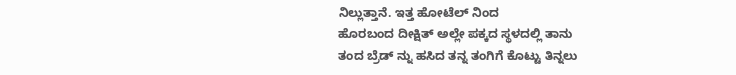ನಿಲ್ಲುತ್ತಾನೆ. ಇತ್ತ ಹೋಟೆಲ್ ನಿಂದ
ಹೊರಬಂದ ದೀಕ್ಷಿತ್ ಅಲ್ಲೇ ಪಕ್ಕದ ಸ್ಥಳದಲ್ಲಿ ತಾನು
ತಂದ ಬ್ರೆಡ್ ನ್ನು ಹಸಿದ ತನ್ನ ತಂಗಿಗೆ ಕೊಟ್ಟು ತಿನ್ನಲು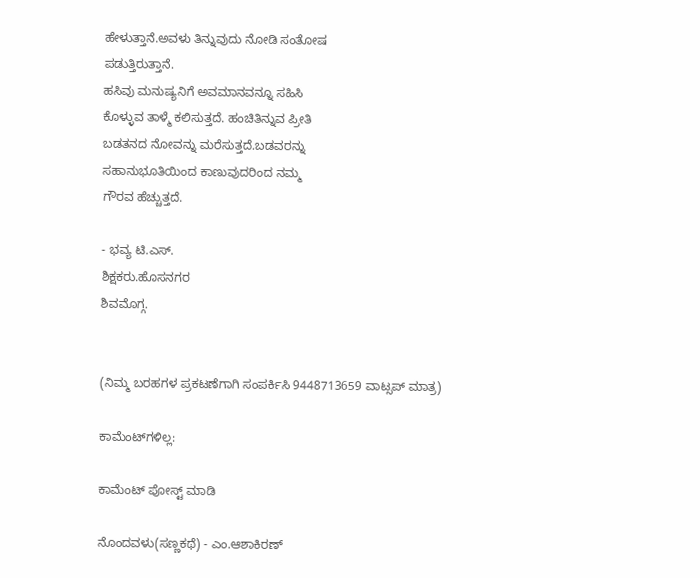ಹೇಳುತ್ತಾನೆ.ಅವಳು ತಿನ್ನುವುದು ನೋಡಿ ಸಂತೋಷ
ಪಡುತ್ತಿರುತ್ತಾನೆ.
ಹಸಿವು ಮನುಷ್ಯನಿಗೆ ಅವಮಾನವನ್ನೂ ಸಹಿಸಿ
ಕೊಳ್ಳುವ ತಾಳ್ಮೆ ಕಲಿಸುತ್ತದೆ. ಹಂಚಿತಿನ್ನುವ ಪ್ರೀತಿ
ಬಡತನದ ನೋವನ್ನು ಮರೆಸುತ್ತದೆ.ಬಡವರನ್ನು
ಸಹಾನುಭೂತಿಯಿಂದ ಕಾಣುವುದರಿಂದ ನಮ್ಮ
ಗೌರವ ಹೆಚ್ಚುತ್ತದೆ.

- ಭವ್ಯ ಟಿ.ಎಸ್.
ಶಿಕ್ಷಕರು.ಹೊಸನಗರ
ಶಿವಮೊಗ್ಗ.


(ನಿಮ್ಮ ಬರಹಗಳ ಪ್ರಕಟಣೆಗಾಗಿ ಸಂಪರ್ಕಿಸಿ 9448713659 ವಾಟ್ಸಪ್ ಮಾತ್ರ)

ಕಾಮೆಂಟ್‌ಗಳಿಲ್ಲ:

ಕಾಮೆಂಟ್‌‌ ಪೋಸ್ಟ್‌ ಮಾಡಿ

ನೊಂದವಳು(ಸಣ್ಣಕಥೆ) - ಎಂ.ಆಶಾಕಿರಣ್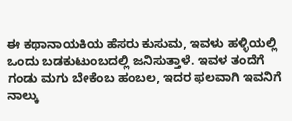ಈ ಕಥಾನಾಯಕಿಯ ಹೆಸರು ಕುಸುಮ, ಇವಳು ಹಳ್ಳಿಯಲ್ಲಿ ಒಂದು ಬಡಕುಟುಂಬದಲ್ಲಿ ಜನಿಸುತ್ತಾಳೆ. ಇವಳ ತಂದೆಗೆ  ಗಂಡು ಮಗು ಬೇಕೆಂಬ ಹಂಬಲ, ಇದರ ಫಲವಾಗಿ ಇವನಿಗೆ ನಾಲ್ಕು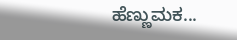ಹೆಣ್ಣುಮಕ...